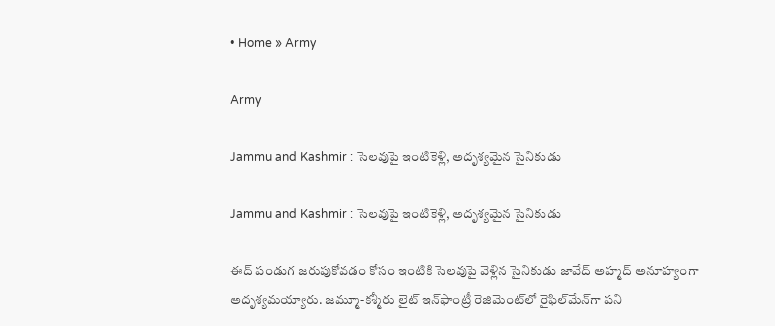• Home » Army

Army

Jammu and Kashmir : సెలవుపై ఇంటికెళ్లి, అదృశ్యమైన సైనికుడు

Jammu and Kashmir : సెలవుపై ఇంటికెళ్లి, అదృశ్యమైన సైనికుడు

ఈద్ పండుగ జరుపుకోవడం కోసం ఇంటికి సెలవుపై వెళ్లిన సైనికుడు జావేద్ అహ్మద్ అనూహ్యంగా అదృశ్యమయ్యారు. జమ్మూ-కశ్మీరు లైట్ ఇన్‌ఫాంట్రీ రెజిమెంట్‌లో రైఫిల్‌మేన్‌గా పని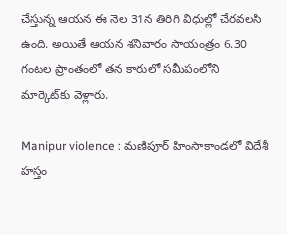చేస్తున్న ఆయన ఈ నెల 31న తిరిగి విధుల్లో చేరవలసి ఉంది. అయితే ఆయన శనివారం సాయంత్రం 6.30 గంటల ప్రాంతంలో తన కారులో సమీపంలోని మార్కెట్‌కు వెళ్లారు.

Manipur violence : మణిపూర్ హింసాకాండలో విదేశీ హస్తం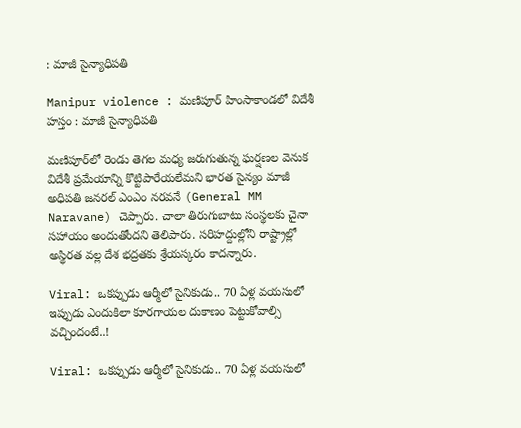: మాజీ సైన్యాధిపతి

Manipur violence : మణిపూర్ హింసాకాండలో విదేశీ హస్తం : మాజీ సైన్యాధిపతి

మణిపూర్‌లో రెండు తెగల మధ్య జరుగుతున్న ఘర్షణల వెనుక విదేశీ ప్రమేయాన్ని కొట్టిపారేయలేమని భారత సైన్యం మాజీ అధిపతి జనరల్ ఎంఎం నరవనే (General MM Naravane) చెప్పారు. చాలా తిరుగుబాటు సంస్థలకు చైనా సహాయం అందుతోందని తెలిపారు. సరిహద్దుల్లోని రాష్ట్రాల్లో అస్థిరత వల్ల దేశ భద్రతకు శ్రేయస్కరం కాదన్నారు.

Viral: ఒకప్పుడు ఆర్మీలో సైనికుడు.. 70 ఏళ్ల వయసులో ఇప్పుడు ఎందుకిలా కూరగాయల దుకాణం పెట్టుకోవాల్సి వచ్చిందంటే..!

Viral: ఒకప్పుడు ఆర్మీలో సైనికుడు.. 70 ఏళ్ల వయసులో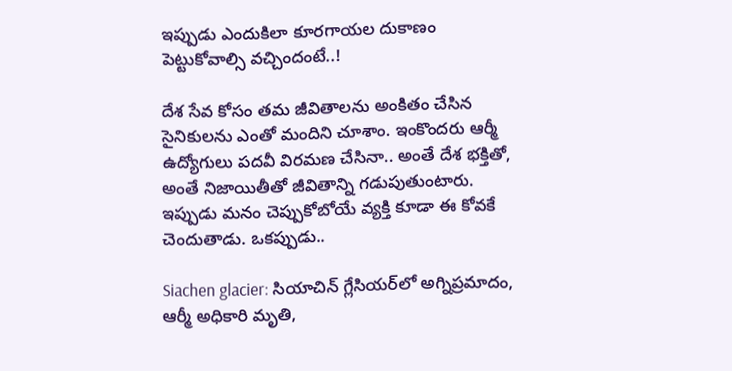ఇప్పుడు ఎందుకిలా కూరగాయల దుకాణం పెట్టుకోవాల్సి వచ్చిందంటే..!

దేశ సేవ కోసం తమ జీవితాలను అంకితం చేసిన సైనికులను ఎంతో మందిని చూశాం. ఇంకొందరు ఆర్మీ ఉద్యోగులు పదవీ విరమణ చేసినా.. అంతే దేశ భక్తితో, అంతే నిజాయితీతో జీవితాన్ని గడుపుతుంటారు. ఇప్పుడు మనం చెప్పుకోబోయే వ్యక్తి కూడా ఈ కోవకే చెందుతాడు. ఒకప్పుడు..

Siachen glacier: సియాచిన్ గ్లేసియర్‌లో అగ్నిప్రమాదం, ఆర్మీ అధికారి మృతి,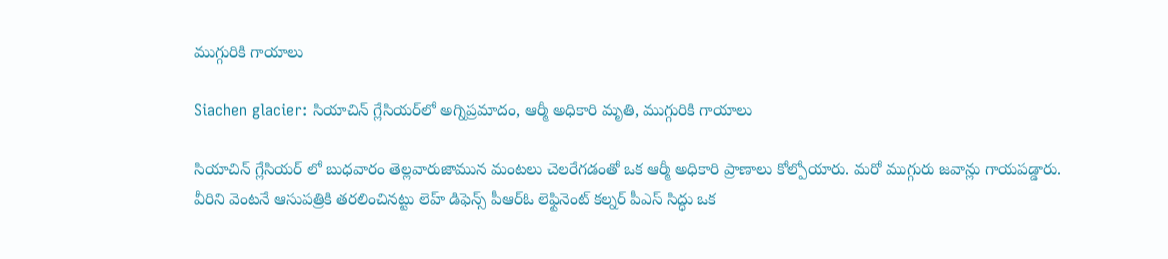ముగ్గురికి గాయాలు

Siachen glacier: సియాచిన్ గ్లేసియర్‌లో అగ్నిప్రమాదం, ఆర్మీ అధికారి మృతి, ముగ్గురికి గాయాలు

సియాచిన్ గ్లేసియర్ లో బుధవారం తెల్లవారుజామున మంటలు చెలరేగడంతో ఒక ఆర్మీ అధికారి ప్రాణాలు కోల్పోయారు. మరో ముగ్గురు జవాన్లు గాయపడ్డారు. వీరిని వెంటనే ఆసుపత్రికి తరలించినట్టు లెహ్ డిఫెన్స్ పీఆర్ఓ లెఫ్టినెంట్ కల్నర్ పీఎస్ సిద్ధు ఒక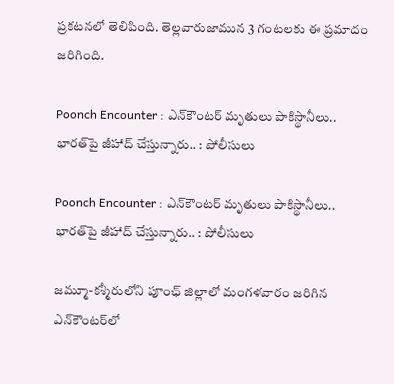ప్రకటనలో తెలిపింది. తెల్లవారుజామున 3 గంటలకు ఈ ప్రమాదం జరిగింది.

Poonch Encounter : ఎన్‌కౌంటర్ మృతులు పాకిస్థానీలు.. భారత్‌పై జీహాద్ చేస్తున్నారు.. : పోలీసులు

Poonch Encounter : ఎన్‌కౌంటర్ మృతులు పాకిస్థానీలు.. భారత్‌పై జీహాద్ చేస్తున్నారు.. : పోలీసులు

జమ్మూ-కశ్మీరులోని పూంఛ్ జిల్లాలో మంగళవారం జరిగిన ఎన్‌కౌంటర్‌లో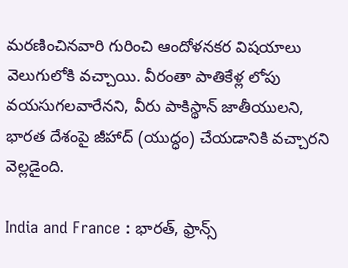మరణించినవారి గురించి ఆందోళనకర విషయాలు వెలుగులోకి వచ్చాయి. వీరంతా పాతికేళ్ల లోపు వయసుగలవారేనని, వీరు పాకిస్థాన్ జాతీయులని, భారత దేశంపై జీహాద్ (యుద్ధం) చేయడానికి వచ్చారని వెల్లడైంది.

India and France : భారత్, ఫ్రాన్స్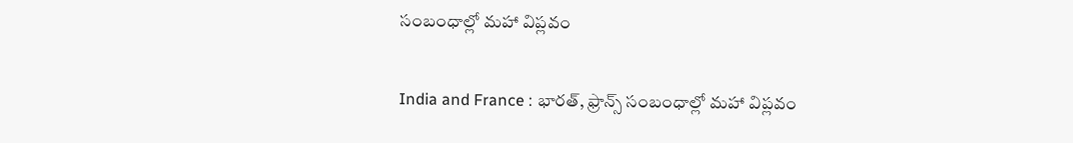సంబంధాల్లో మహా విప్లవం

India and France : భారత్, ఫ్రాన్స్ సంబంధాల్లో మహా విప్లవం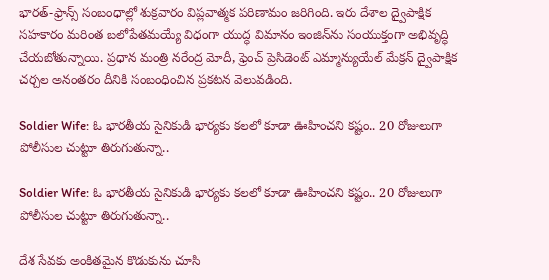భారత్-ఫ్రాన్స్ సంబంధాల్లో శుక్రవారం విప్లవాత్మక పరిణామం జరిగింది. ఇరు దేశాల ద్వైపాక్షిక సహకారం మరింత బలోపేతమయ్యే విధంగా యుద్ధ విమానం ఇంజిన్‌ను సంయుక్తంగా అభివృద్ధి చేయబోతున్నాయి. ప్రధాన మంత్రి నరేంద్ర మోదీ, ఫ్రెంచ్ ప్రెసిడెంట్ ఎమ్మాన్యుయేల్ మేక్రన్ ద్వైపాక్షిక చర్చల అనంతరం దీనికి సంబంధించిన ప్రకటన వెలువడింది.

Soldier Wife: ఓ భారతీయ సైనికుడి భార్యకు కలలో కూడా ఊహించని కష్టం.. 20 రోజులుగా పోలీసుల చుట్టూ తిరుగుతున్నా..

Soldier Wife: ఓ భారతీయ సైనికుడి భార్యకు కలలో కూడా ఊహించని కష్టం.. 20 రోజులుగా పోలీసుల చుట్టూ తిరుగుతున్నా..

దేశ సేవకు అంకితమైన కొడుకును చూసి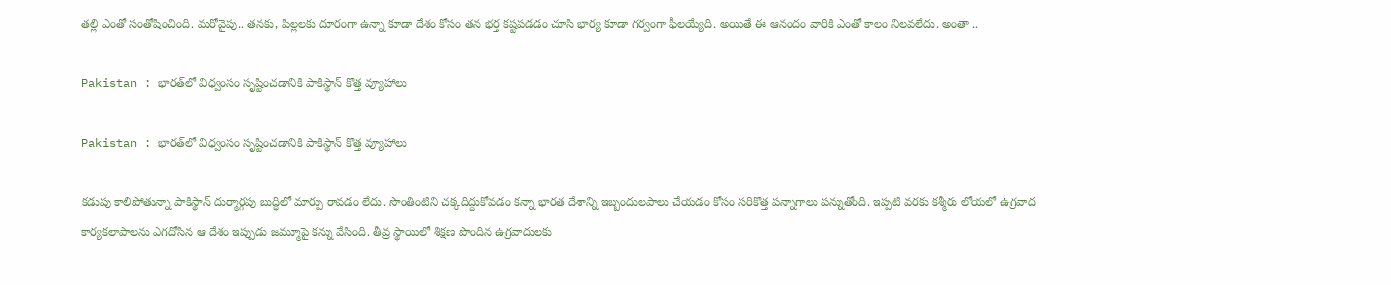తల్లి ఎంతో సంతోషించింది. మరోవైపు.. తనకు, పిల్లలకు దూరంగా ఉన్నా కూడా దేశం కోసం తన భర్త కష్టపడడం చూసి భార్య కూడా గర్వంగా ఫీలయ్యేది. అయితే ఈ ఆనందం వారికి ఎంతో కాలం నిలవలేదు. అంతా ..

Pakistan : భారత్‌లో విధ్వంసం సృష్టించడానికి పాకిస్థాన్ కొత్త వ్యూహాలు

Pakistan : భారత్‌లో విధ్వంసం సృష్టించడానికి పాకిస్థాన్ కొత్త వ్యూహాలు

కడుపు కాలిపోతున్నా పాకిస్థాన్ దుర్మార్గపు బుద్ధిలో మార్పు రావడం లేదు. సొంతింటిని చక్కదిద్దుకోవడం కన్నా భారత దేశాన్ని ఇబ్బందులపాలు చేయడం కోసం సరికొత్త పన్నాగాలు పన్నుతోంది. ఇప్పటి వరకు కశ్మీరు లోయలో ఉగ్రవాద కార్యకలాపాలను ఎగదోసిన ఆ దేశం ఇప్పుడు జమ్మూపై కన్ను వేసింది. తీవ్ర స్థాయిలో శిక్షణ పొందిన ఉగ్రవాదులకు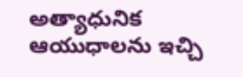అత్యాధునిక ఆయుధాలను ఇచ్చి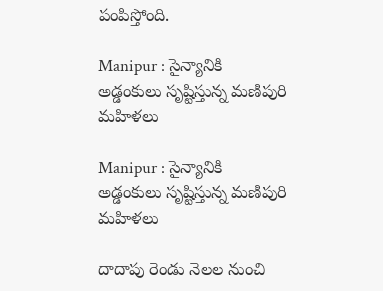పంపిస్తోంది.

Manipur : సైన్యానికి అడ్డంకులు సృష్టిస్తున్న మణిపురి మహిళలు

Manipur : సైన్యానికి అడ్డంకులు సృష్టిస్తున్న మణిపురి మహిళలు

దాదాపు రెండు నెలల నుంచి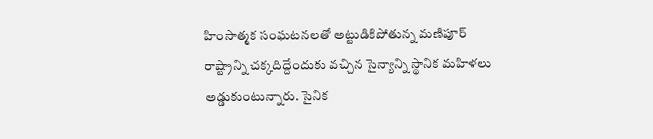హింసాత్మక సంఘటనలతో అట్టుడికిపోతున్న మణిపూర్‌ రాష్ట్రాన్ని చక్కదిద్దేందుకు వచ్చిన సైన్యాన్ని స్థానిక మహిళలు అడ్డుకుంటున్నారు. సైనిక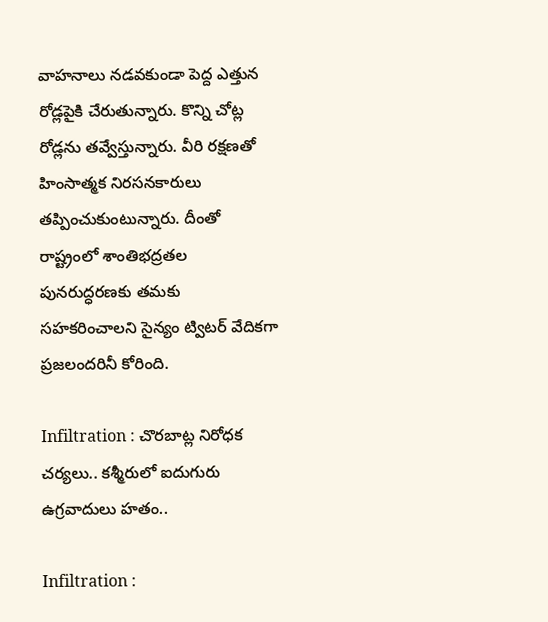వాహనాలు నడవకుండా పెద్ద ఎత్తున రోడ్లపైకి చేరుతున్నారు. కొన్ని చోట్ల రోడ్లను తవ్వేస్తున్నారు. వీరి రక్షణతో హింసాత్మక నిరసనకారులు తప్పించుకుంటున్నారు. దీంతో రాష్ట్రంలో శాంతిభద్రతల పునరుద్ధరణకు తమకు సహకరించాలని సైన్యం ట్విటర్ వేదికగా ప్రజలందరినీ కోరింది.

Infiltration : చొరబాట్ల నిరోధక చర్యలు.. కశ్మీరులో ఐదుగురు ఉగ్రవాదులు హతం..

Infiltration :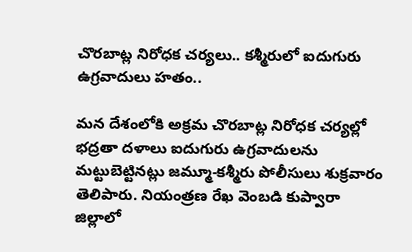చొరబాట్ల నిరోధక చర్యలు.. కశ్మీరులో ఐదుగురు ఉగ్రవాదులు హతం..

మన దేశంలోకి అక్రమ చొరబాట్ల నిరోధక చర్యల్లో భద్రతా దళాలు ఐదుగురు ఉగ్రవాదులను మట్టుబెట్టినట్లు జమ్మూ-కశ్మీరు పోలీసులు శుక్రవారం తెలిపారు. నియంత్రణ రేఖ వెంబడి కుప్వారా జిల్లాలో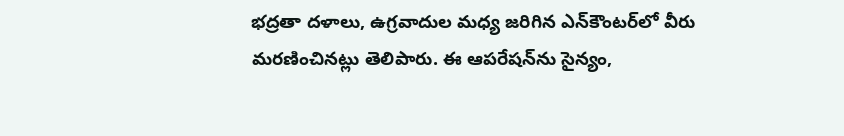భద్రతా దళాలు, ఉగ్రవాదుల మధ్య జరిగిన ఎన్‌కౌంటర్‌లో వీరు మరణించినట్లు తెలిపారు. ఈ ఆపరేషన్‌ను సైన్యం,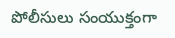పోలీసులు సంయుక్తంగా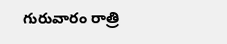గురువారం రాత్రి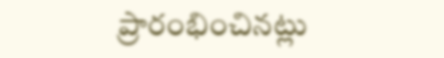ప్రారంభించినట్లు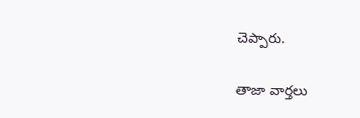చెప్పారు.

తాజా వార్తలు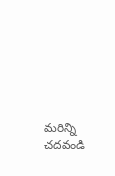మరిన్ని చదవండి